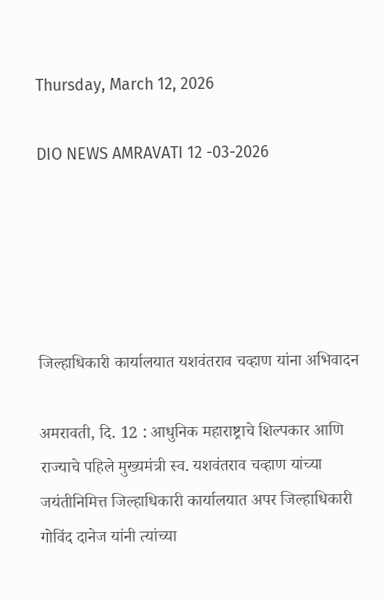Thursday, March 12, 2026

DIO NEWS AMRAVATI 12 -03-2026





जिल्हाधिकारी कार्यालयात यशवंतराव चव्हाण यांना अभिवादन

अमरावती, दि. 12 : आधुनिक महाराष्ट्राचे शिल्पकार आणि राज्याचे पहिले मुख्यमंत्री स्व. यशवंतराव चव्हाण यांच्या जयंतीनिमित्त जिल्हाधिकारी कार्यालयात अपर जिल्हाधिकारी गोविंद दानेज यांनी त्यांच्या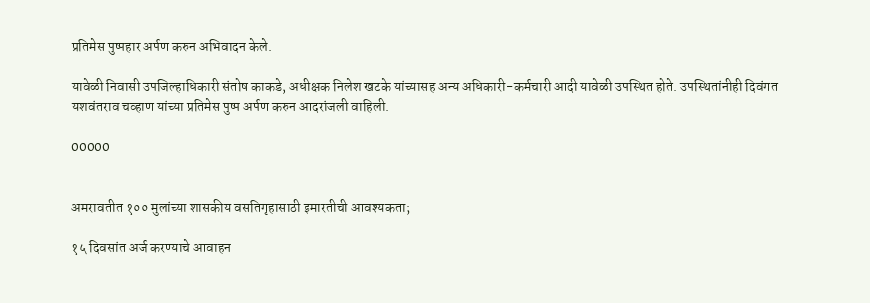प्रतिमेस पुष्पहार अर्पण करुन अभिवादन केले.

यावेळी निवासी उपजिल्हाधिकारी संतोष काकडे, अधीक्षक निलेश खटके यांच्यासह अन्य अधिकारी-कर्मचारी आदी यावेळी उपस्थित होते. उपस्थितांनीही दिवंगत यशवंतराव चव्हाण यांच्या प्रतिमेस पुष्प अर्पण करुन आदरांजली वाहिली.

00000


अमरावतीत १०० मुलांच्या शासकीय वसतिगृहासाठी इमारतीची आवश्यकता;

१५ दिवसांत अर्ज करण्याचे आवाहन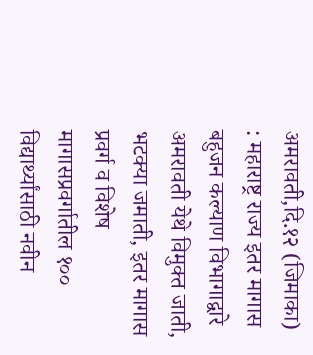अमरावती,दि.१२ (जिमाका) : महाराष्ट्र राज्य इतर मागास बहुजन कल्याण विभागाद्वारे अमरावती येथे विमुक्त जाती, भटक्या जमाती, इतर मागास प्रवर्ग व विशेष मागासप्रवर्गातील १०० विद्यार्थ्यांसाठी नवीन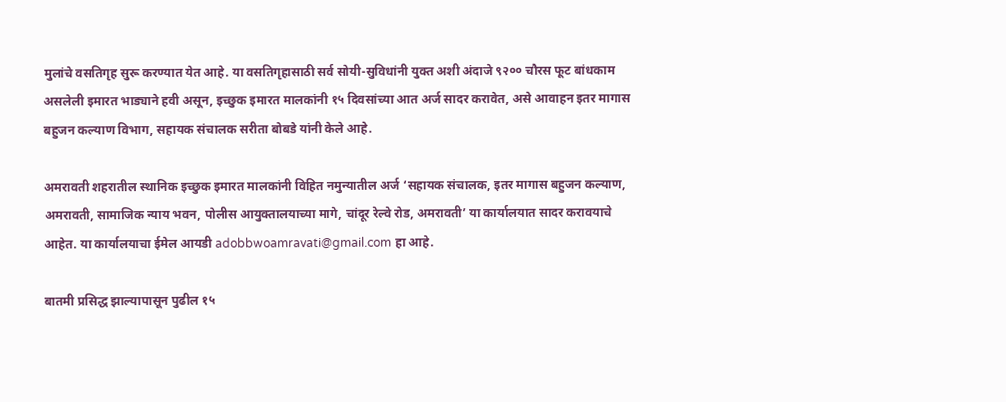मुलांचे वसतिगृह सुरू करण्यात येत आहे. या वसतिगृहासाठी सर्व सोयी-सुविधांनी युक्त अशी अंदाजे ९२०० चौरस फूट बांधकाम असलेली इमारत भाड्याने हवी असून, इच्छुक इमारत मालकांनी १५ दिवसांच्या आत अर्ज सादर करावेत, असे आवाहन इतर मागास बहुजन कल्याण विभाग, सहायक संचालक सरीता बोबडे यांनी केले आहे.

अमरावती शहरातील स्थानिक इच्छुक इमारत मालकांनी विहित नमुन्यातील अर्ज ‘सहायक संचालक, इतर मागास बहुजन कल्याण, अमरावती, सामाजिक न्याय भवन, पोलीस आयुक्तालयाच्या मागे, चांदूर रेल्वे रोड, अमरावती’ या कार्यालयात सादर करावयाचे आहेत. या कार्यालयाचा ईमेल आयडी adobbwoamravati@gmail.com हा आहे.

बातमी प्रसिद्ध झाल्यापासून पुढील १५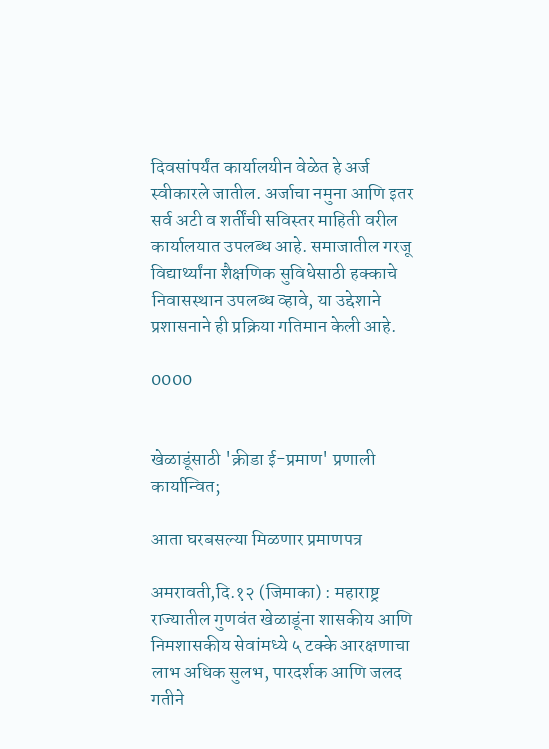दिवसांपर्यंत कार्यालयीन वेळेत हे अर्ज स्वीकारले जातील. अर्जाचा नमुना आणि इतर सर्व अटी व शर्तींची सविस्तर माहिती वरील कार्यालयात उपलब्ध आहे. समाजातील गरजू विद्यार्थ्यांना शैक्षणिक सुविधेसाठी हक्काचे निवासस्थान उपलब्ध व्हावे, या उद्देशाने प्रशासनाने ही प्रक्रिया गतिमान केली आहे.

0000


खेळाडूंसाठी 'क्रीडा ई-प्रमाण' प्रणाली कार्यान्वित;

आता घरबसल्या मिळणार प्रमाणपत्र

अमरावती,दि.१२ (जिमाका) : महाराष्ट्र राज्यातील गुणवंत खेळाडूंना शासकीय आणि निमशासकीय सेवांमध्ये ५ टक्के आरक्षणाचा लाभ अधिक सुलभ, पारदर्शक आणि जलद गतीने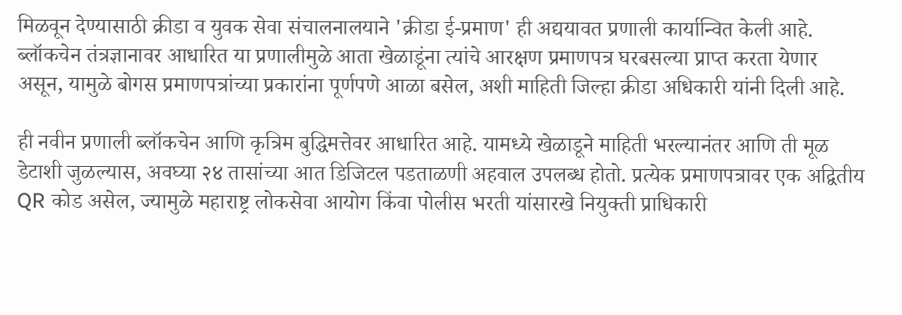मिळवून देण्यासाठी क्रीडा व युवक सेवा संचालनालयाने 'क्रीडा ई-प्रमाण' ही अद्ययावत प्रणाली कार्यान्वित केली आहे. ब्लॉकचेन तंत्रज्ञानावर आधारित या प्रणालीमुळे आता खेळाडूंना त्यांचे आरक्षण प्रमाणपत्र घरबसल्या प्राप्त करता येणार असून, यामुळे बोगस प्रमाणपत्रांच्या प्रकारांना पूर्णपणे आळा बसेल, अशी माहिती जिल्हा क्रीडा अधिकारी यांनी दिली आहे.

ही नवीन प्रणाली ब्लॉकचेन आणि कृत्रिम बुद्धिमत्तेवर आधारित आहे. यामध्ये खेळाडूने माहिती भरल्यानंतर आणि ती मूळ डेटाशी जुळल्यास, अवघ्या २४ तासांच्या आत डिजिटल पडताळणी अहवाल उपलब्ध होतो. प्रत्येक प्रमाणपत्रावर एक अद्वितीय QR कोड असेल, ज्यामुळे महाराष्ट्र लोकसेवा आयोग किंवा पोलीस भरती यांसारखे नियुक्ती प्राधिकारी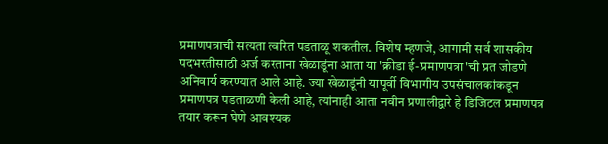प्रमाणपत्राची सत्यता त्वरित पडताळू शकतील. विशेष म्हणजे, आगामी सर्व शासकीय पदभरतीसाठी अर्ज करताना खेळाडूंना आता या 'क्रीडा ई-प्रमाणपत्रा'ची प्रत जोडणे अनिवार्य करण्यात आले आहे. ज्या खेळाडूंनी यापूर्वी विभागीय उपसंचालकांकडून प्रमाणपत्र पडताळणी केली आहे, त्यांनाही आता नवीन प्रणालीद्वारे हे डिजिटल प्रमाणपत्र तयार करून घेणे आवश्यक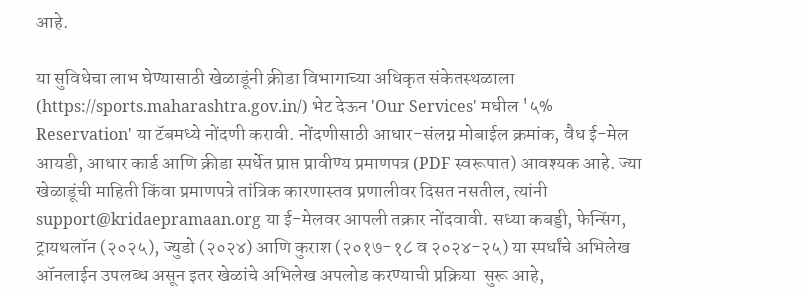आहे.

या सुविधेचा लाभ घेण्यासाठी खेळाडूंनी क्रीडा विभागाच्या अधिकृत संकेतस्थळाला (https://sports.maharashtra.gov.in/) भेट देऊन 'Our Services' मधील '५% Reservation' या टॅबमध्ये नोंदणी करावी. नोंदणीसाठी आधार-संलग्न मोबाईल क्रमांक, वैध ई-मेल आयडी, आधार कार्ड आणि क्रीडा स्पर्धेत प्राप्त प्रावीण्य प्रमाणपत्र (PDF स्वरूपात) आवश्यक आहे. ज्या खेळाडूंची माहिती किंवा प्रमाणपत्रे तांत्रिक कारणास्तव प्रणालीवर दिसत नसतील, त्यांनी support@kridaepramaan.org या ई-मेलवर आपली तक्रार नोंदवावी. सध्या कबड्डी, फेन्सिंग, ट्रायथलॉन (२०२५), ज्युडो (२०२४) आणि कुराश (२०१७-१८ व २०२४-२५) या स्पर्धांचे अभिलेख ऑनलाईन उपलब्ध असून इतर खेळांचे अभिलेख अपलोड करण्याची प्रक्रिया  सुरू आहे,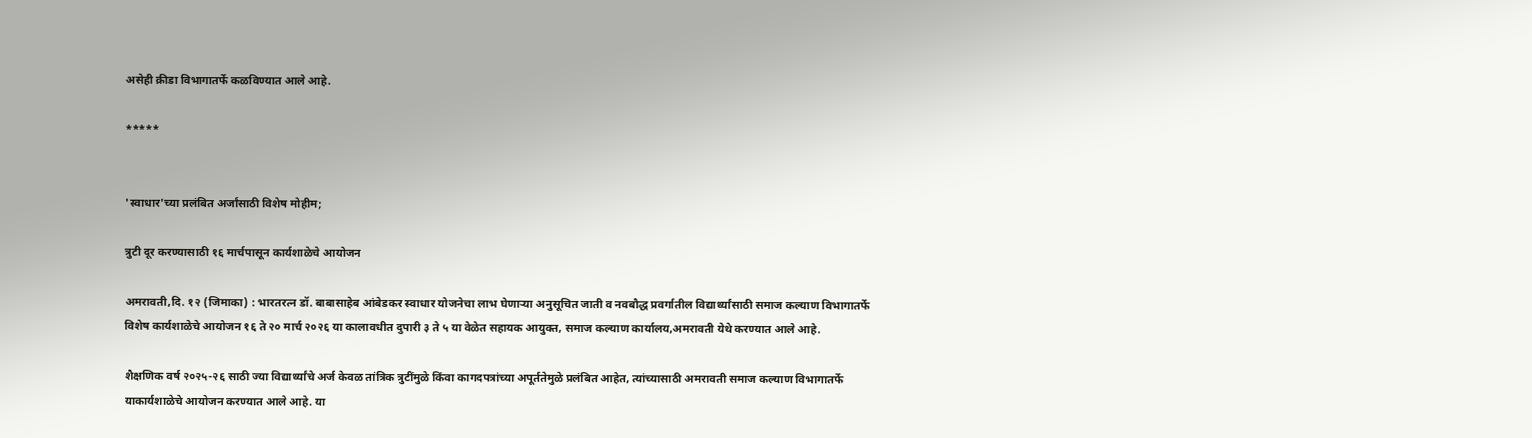असेही क्रीडा विभागातर्फे कळविण्यात आले आहे.

*****


'स्वाधार'च्या प्रलंबित अर्जांसाठी विशेष मोहीम;

त्रुटी दूर करण्यासाठी १६ मार्चपासून कार्यशाळेचे आयोजन

अमरावती,दि. १२ (जिमाका) : भारतरत्न डॉ. बाबासाहेब आंबेडकर स्वाधार योजनेचा लाभ घेणाऱ्या अनुसूचित जाती व नवबौद्ध प्रवर्गातील विद्यार्थ्यांसाठी समाज कल्याण विभागातर्फे विशेष कार्यशाळेचे आयोजन १६ ते २० मार्च २०२६ या कालावधीत दुपारी ३ ते ५ या वेळेत सहायक आयुक्त, समाज कल्याण कार्यालय,अमरावती येथे करण्यात आले आहे.

शैक्षणिक वर्ष २०२५-२६ साठी ज्या विद्यार्थ्यांचे अर्ज केवळ तांत्रिक त्रुटींमुळे किंवा कागदपत्रांच्या अपूर्ततेमुळे प्रलंबित आहेत, त्यांच्यासाठी अमरावती समाज कल्याण विभागातर्फे याकार्यशाळेचे आयोजन करण्यात आले आहे. या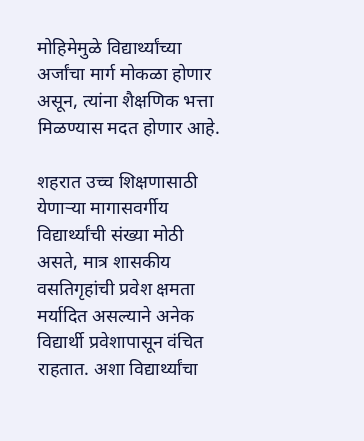मोहिमेमुळे विद्यार्थ्यांच्या अर्जांचा मार्ग मोकळा होणार असून, त्यांना शैक्षणिक भत्ता मिळण्यास मदत होणार आहे.

शहरात उच्च शिक्षणासाठी येणाऱ्या मागासवर्गीय विद्यार्थ्यांची संख्या मोठी असते, मात्र शासकीय वसतिगृहांची प्रवेश क्षमता मर्यादित असल्याने अनेक विद्यार्थी प्रवेशापासून वंचित राहतात. अशा विद्यार्थ्यांचा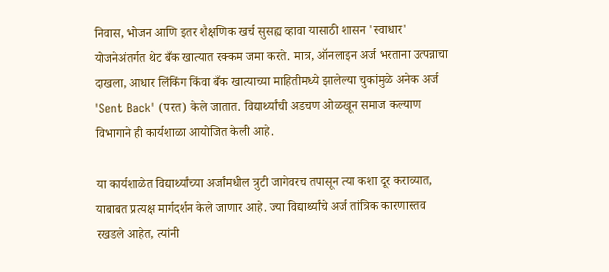निवास, भोजन आणि इतर शैक्षणिक खर्च सुसह्य व्हावा यासाठी शासन 'स्वाधार' योजनेअंतर्गत थेट बँक खात्यात रक्कम जमा करते. मात्र, ऑनलाइन अर्ज भरताना उत्पन्नाचा दाखला, आधार लिंकिंग किंवा बँक खात्याच्या माहितीमध्ये झालेल्या चुकांमुळे अनेक अर्ज 'Sent Back' (परत) केले जातात. विद्यार्थ्यांची अडचण ओळखून समाज कल्याण विभागाने ही कार्यशाळा आयोजित केली आहे.

या कार्यशाळेत विद्यार्थ्यांच्या अर्जांमधील त्रुटी जागेवरच तपासून त्या कशा दूर कराव्यात, याबाबत प्रत्यक्ष मार्गदर्शन केले जाणार आहे. ज्या विद्यार्थ्यांचे अर्ज तांत्रिक कारणास्तव रखडले आहेत, त्यांनी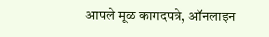आपले मूळ कागदपत्रे, ऑनलाइन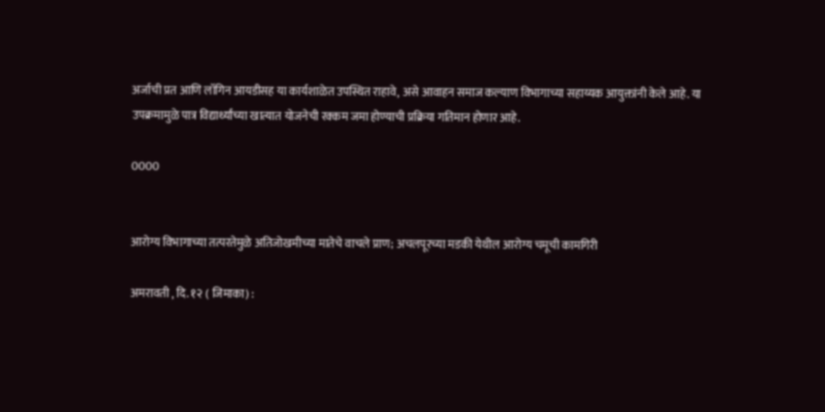अर्जाची प्रत आणि लॉगिन आयडीसह या कार्यशाळेत उपस्थित राहावे, असे आवाहन समाज कल्याण विभागाच्या सहाय्यक आयुक्तांनी केले आहे. या उपक्रमामुळे पात्र विद्यार्थ्यांच्या खात्यात योजनेची रक्कम जमा होण्याची प्रक्रिया गतिमान होणार आहे.

0000


आरोग्य विभागाच्या तत्परतेमुळे अतिजोखमीच्या मातेचे वाचले प्राण; अचलपूरच्या मडकी येथील आरोग्य चमूची कामगिरी

अमरावती , दि. १२ ( जिमाका) :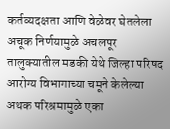कर्तव्यदक्षता आणि वेळेवर घेतलेला अचूक निर्णयामुळे अचलपूर तालुक्यातील मडकी येथे जिल्हा परिषद आरोग्य विभागाच्या चमूने केलेल्या अथक परिश्रमामुळे एका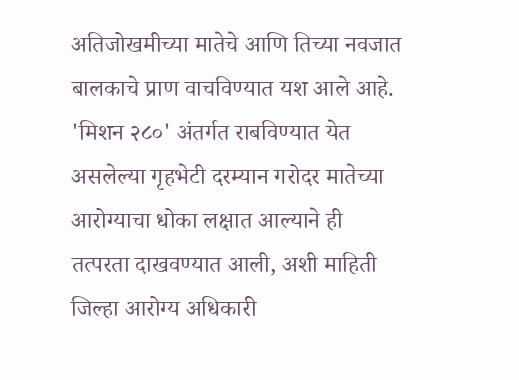अतिजोखमीच्या मातेचे आणि तिच्या नवजात बालकाचे प्राण वाचविण्यात यश आले आहे. 'मिशन २८०' अंतर्गत राबविण्यात येत असलेल्या गृहभेटी दरम्यान गरोदर मातेच्या आरोग्याचा धोका लक्षात आल्याने ही तत्परता दाखवण्यात आली, अशी माहिती जिल्हा आरोग्य अधिकारी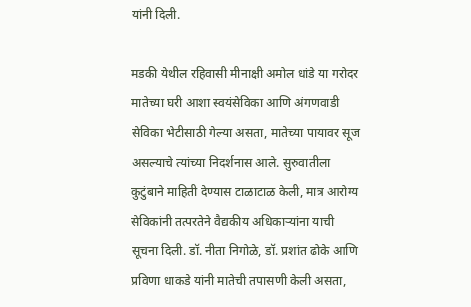यांनी दिली.

मडकी येथील रहिवासी मीनाक्षी अमोल धांडे या गरोदर मातेच्या घरी आशा स्वयंसेविका आणि अंगणवाडी सेविका भेटीसाठी गेल्या असता, मातेच्या पायावर सूज असल्याचे त्यांच्या निदर्शनास आले. सुरुवातीला कुटुंबाने माहिती देण्यास टाळाटाळ केली, मात्र आरोग्य सेविकांनी तत्परतेने वैद्यकीय अधिकाऱ्यांना याची सूचना दिली. डॉ. नीता निगोळे, डॉ. प्रशांत ढोके आणि प्रविणा धाकडे यांनी मातेची तपासणी केली असता,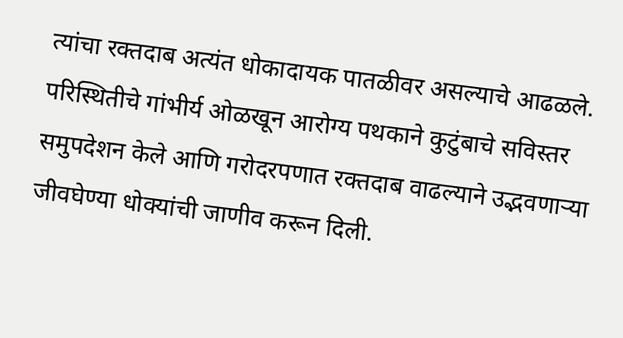त्यांचा रक्तदाब अत्यंत धोकादायक पातळीवर असल्याचे आढळले. परिस्थितीचे गांभीर्य ओळखून आरोग्य पथकाने कुटुंबाचे सविस्तर समुपदेशन केले आणि गरोदरपणात रक्तदाब वाढल्याने उद्भवणाऱ्या जीवघेण्या धोक्यांची जाणीव करून दिली.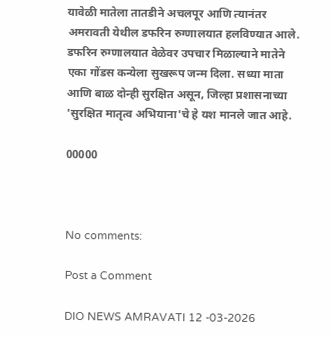यावेळी मातेला तातडीने अचलपूर आणि त्यानंतर अमरावती येथील डफरिन रुग्णालयात हलविण्यात आले. डफरिन रुग्णालयात वेळेवर उपचार मिळाल्याने मातेने एका गोंडस कन्येला सुखरूप जन्म दिला. सध्या माता आणि बाळ दोन्ही सुरक्षित असून, जिल्हा प्रशासनाच्या 'सुरक्षित मातृत्व अभियाना'चे हे यश मानले जात आहे.

00000



No comments:

Post a Comment

DIO NEWS AMRAVATI 12 -03-2026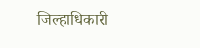जिल्हाधिकारी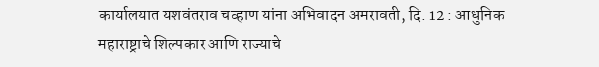कार्यालयात यशवंतराव चव्हाण यांना अभिवादन अमरावती, दि. 12 : आधुनिक महाराष्ट्राचे शिल्पकार आणि राज्याचे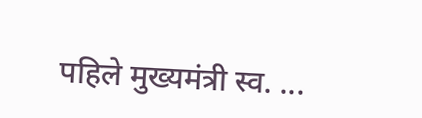पहिले मुख्यमंत्री स्व. ...